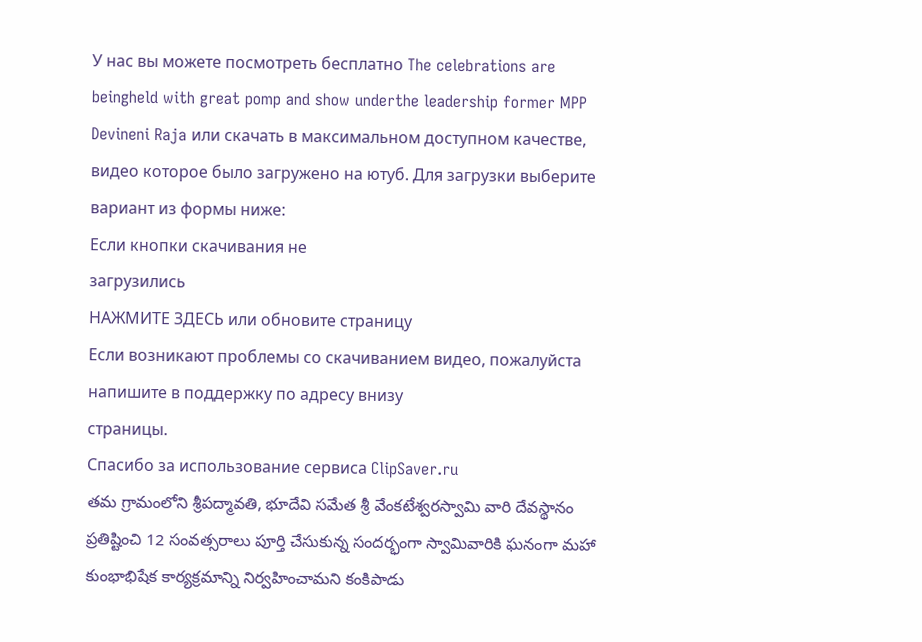У нас вы можете посмотреть бесплатно The celebrations are beingheld with great pomp and show underthe leadership former MPP Devineni Raja или скачать в максимальном доступном качестве, видео которое было загружено на ютуб. Для загрузки выберите вариант из формы ниже:
Если кнопки скачивания не
загрузились
НАЖМИТЕ ЗДЕСЬ или обновите страницу
Если возникают проблемы со скачиванием видео, пожалуйста напишите в поддержку по адресу внизу
страницы.
Спасибо за использование сервиса ClipSaver.ru
తమ గ్రామంలోని శ్రీపద్మావతి, భూదేవి సమేత శ్రీ వేంకటేశ్వరస్వామి వారి దేవస్థానం ప్రతిష్టించి 12 సంవత్సరాలు పూర్తి చేసుకున్న సందర్భంగా స్వామివారికి ఘనంగా మహా కుంభాభిషేక కార్యక్రమాన్ని నిర్వహించామని కంకిపాడు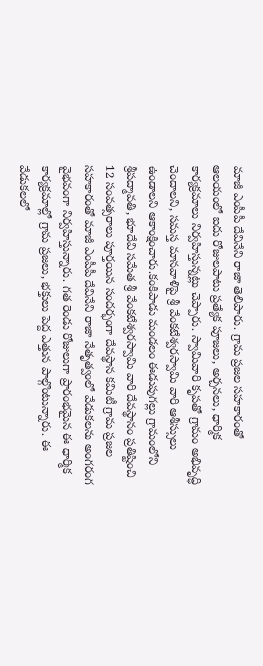మాజీ ఎంపీపీ దేవినేని రాజా తెలిపారు. గ్రామ ప్రజల సహకారంతో ఆలయంలో ఐదు రోజులపాటు ప్రత్యేక పూజలు, అర్చనలు, ధార్మిక కార్యక్రమాలు నిర్వహిస్తున్నట్లు చెప్పారు. స్వామివారి కృపతో గ్రామం అభివృద్ధి చెందాలని, సమస్త మానవాళిపై శ్రీ వేంకటేశ్వరస్వామి వారి ఆశీస్సులు ఉండాలని ఆకాంక్షించారు.కంకిపాడు మండలం ఈడుపుగల్లు గ్రామంలోని శ్రీపద్మావతి, భూదేవి సమేత శ్రీ వేంకటేశ్వరస్వామి వారి దేవస్థానం ప్రతిష్టించి 12 సంవత్సరాలు పూర్తయిన సందర్భంగా దేవస్థాన కమిటీ గ్రామ ప్రజల సహకారంతో మాజీ ఎంపీపీ దేవినేని రాజా నేతృత్వంలో వేడుకలను అంగరంగ వైభవంగా నిర్వహిస్తున్నారు. గత రెండు రోజులుగా ప్రారంభమైన ఈ ధార్మిక కార్యక్రమాల్లో గ్రామ ప్రజలు, భక్తులు పెద్ద ఎత్తున పాల్గొంటున్నారు. ఈ వేడుకలలో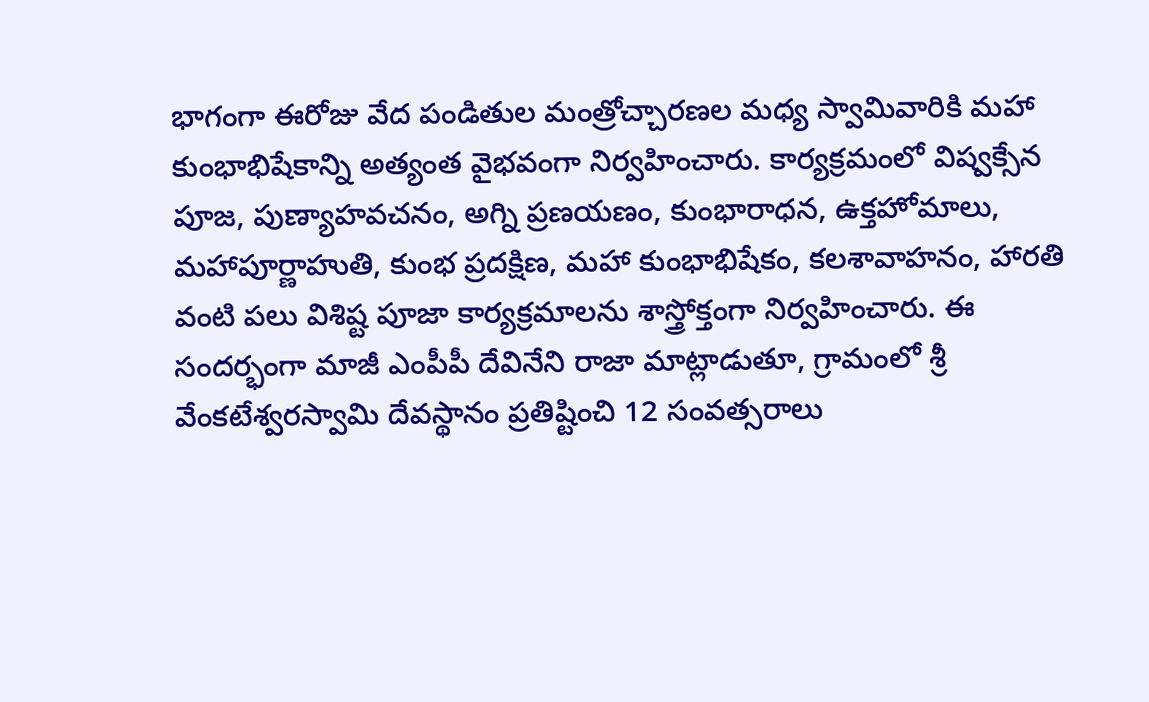భాగంగా ఈరోజు వేద పండితుల మంత్రోచ్చారణల మధ్య స్వామివారికి మహా కుంభాభిషేకాన్ని అత్యంత వైభవంగా నిర్వహించారు. కార్యక్రమంలో విష్వక్సేన పూజ, పుణ్యాహవచనం, అగ్ని ప్రణయణం, కుంభారాధన, ఉక్తహోమాలు, మహాపూర్ణాహుతి, కుంభ ప్రదక్షిణ, మహా కుంభాభిషేకం, కలశావాహనం, హారతి వంటి పలు విశిష్ట పూజా కార్యక్రమాలను శాస్త్రోక్తంగా నిర్వహించారు. ఈ సందర్భంగా మాజీ ఎంపీపీ దేవినేని రాజా మాట్లాడుతూ, గ్రామంలో శ్రీ వేంకటేశ్వరస్వామి దేవస్థానం ప్రతిష్టించి 12 సంవత్సరాలు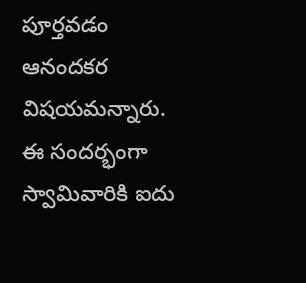పూర్తవడం ఆనందకర విషయమన్నారు. ఈ సందర్భంగా స్వామివారికి ఐదు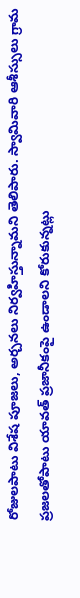రోజులపాటు విశేష పూజలు, అర్చనలు నిర్వహిస్తున్నామని తెలిపారు. స్వామివారి ఆశీస్సులు గ్రామ ప్రజలతోపాటు యావత్ ప్రజానీకంపై ఉండాలని కోరుకున్నట్లు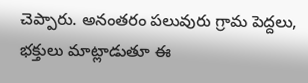చెప్పారు. అనంతరం పలువురు గ్రామ పెద్దలు, భక్తులు మాట్లాడుతూ ఈ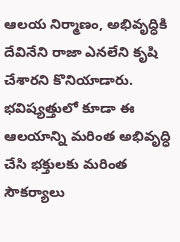ఆలయ నిర్మాణం, అభివృద్ధికి దేవినేని రాజా ఎనలేని కృషి చేశారని కొనియాడారు. భవిష్యత్తులో కూడా ఈ ఆలయాన్ని మరింత అభివృద్ధి చేసి భక్తులకు మరింత సౌకర్యాలు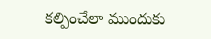కల్పించేలా ముందుకు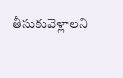తీసుకువెళ్లాలని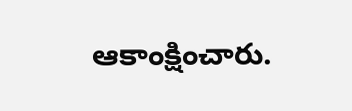ఆకాంక్షించారు.